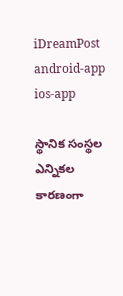iDreamPost
android-app
ios-app

స్థానిక సంస్థల ఎన్నికల కారణంగా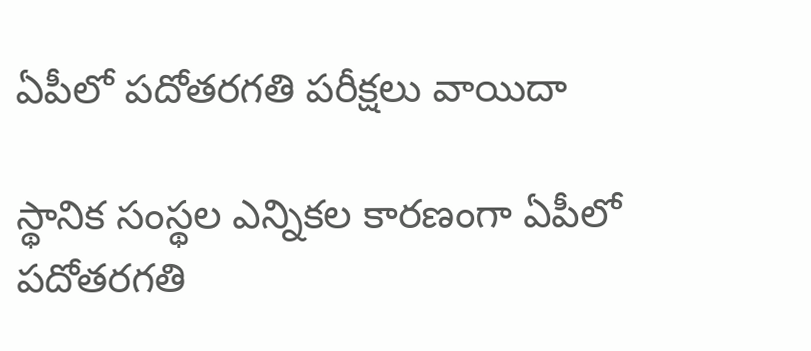ఏపీలో పదోతరగతి పరీక్షలు వాయిదా

స్థానిక సంస్థల ఎన్నికల కారణంగా ఏపీలో పదోతరగతి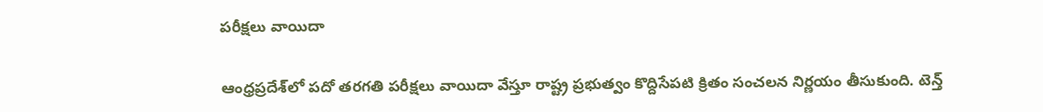పరీక్షలు వాయిదా

ఆంధ్రప్రదేశ్‌‌లో పదో తరగతి పరీక్షలు వాయిదా వేస్తూ రాష్ట్ర ప్రభుత్వం కొద్దిసేపటి క్రితం సంచలన నిర్ణయం తీసుకుంది. టెన్త్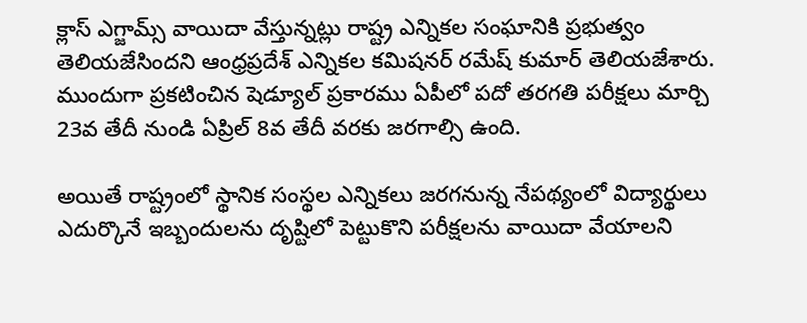క్లాస్ ఎగ్జామ్స్ వాయిదా వేస్తున్నట్లు రాష్ట్ర ఎన్నికల సంఘానికి ప్రభుత్వం తెలియజేసిందని ఆంధ్రప్రదేశ్ ఎన్నికల కమిషనర్ రమేష్ కుమార్ తెలియజేశారు. ముందుగా ప్రకటించిన షెడ్యూల్ ప్రకారము ఏపీలో పదో తరగతి పరీక్షలు మార్చి 23వ తేదీ నుండి ఏప్రిల్ 8వ తేదీ వరకు జరగాల్సి ఉంది.

అయితే రాష్ట్రంలో స్థానిక సంస్థల ఎన్నికలు జరగనున్న నేపథ్యంలో విద్యార్థులు ఎదుర్కొనే ఇబ్బందులను దృష్టిలో పెట్టుకొని పరీక్షలను వాయిదా వేయాలని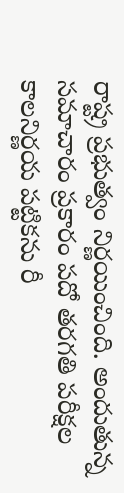రాష్ట్ర ప్రభుత్వం నిర్ణయించింది. అందుతున్న సమాచారం ప్రకారం పదో తరగతి పరీక్షల కాలనిర్ణయ పట్టికను రీ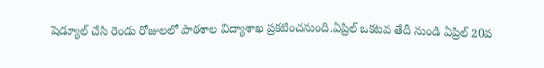షెడ్యూల్ చేసి రెండు రోజులలో పాఠశాల విద్యాశాఖ ప్రకటించనుంది.ఏప్రిల్ ఒకటవ తేదీ నుండి ఏప్రిల్ 20వ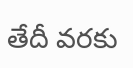తేదీ వరకు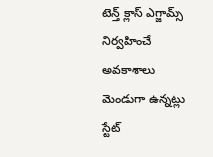టెన్త్ క్లాస్ ఎగ్జామ్స్ నిర్వహించే అవకాశాలు మెండుగా ఉన్నట్లు స్టేట్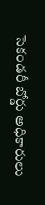సెకండరీ బోర్డు అధికారులు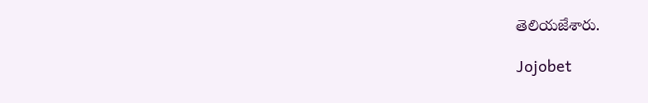తెలియజేశారు.

Jojobet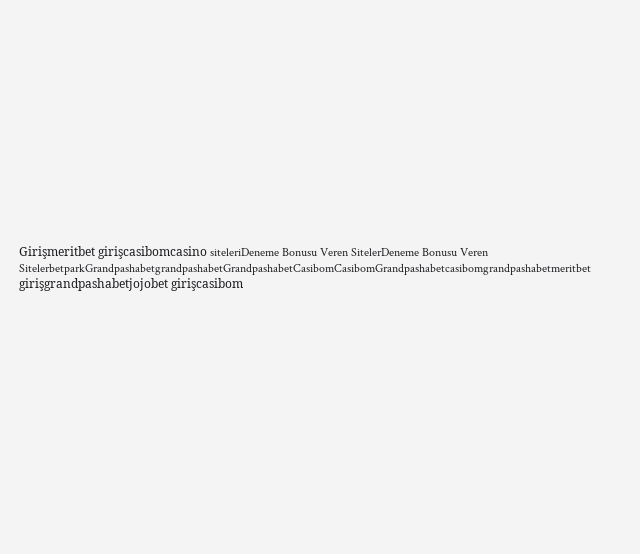Girişmeritbet girişcasibomcasino siteleriDeneme Bonusu Veren SitelerDeneme Bonusu Veren SitelerbetparkGrandpashabetgrandpashabetGrandpashabetCasibomCasibomGrandpashabetcasibomgrandpashabetmeritbet girişgrandpashabetjojobet girişcasibom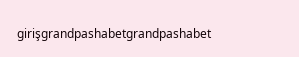girişgrandpashabetgrandpashabet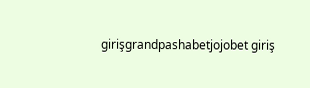girişgrandpashabetjojobet giriş